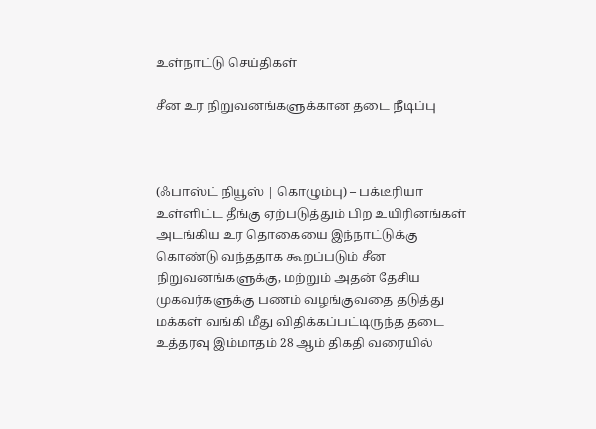உள்நாட்டு செய்திகள்

சீன உர நிறுவனங்களுக்கான தடை நீடிப்பு



(ஃபாஸ்ட் நியூஸ் | கொழும்பு) – பக்டீரியா உள்ளிட்ட தீங்கு ஏற்படுத்தும் பிற உயிரினங்கள் அடங்கிய உர தொகையை இந்நாட்டுக்கு கொண்டு வந்ததாக கூறப்படும் சீன நிறுவனங்களுக்கு, மற்றும் அதன் தேசிய முகவர்களுக்கு பணம் வழங்குவதை தடுத்து மக்கள் வங்கி மீது விதிக்கப்பட்டிருந்த தடை உத்தரவு இம்மாதம் 28 ஆம் திகதி வரையில்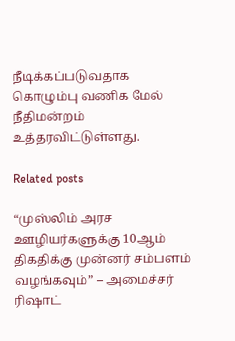நீடிக்கப்படுவதாக கொழும்பு வணிக மேல் நீதிமன்றம் உத்தரவிட்டுள்ளது.

Related posts

“முஸ்லிம் அரச ஊழியர்களுக்கு 10ஆம் திகதிக்கு முன்னர் சம்பளம் வழங்கவும்” – அமைச்சர் ரிஷாட்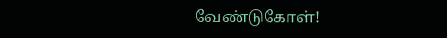வேண்டுகோள்!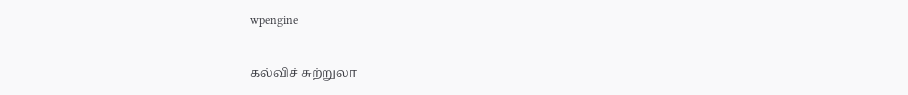wpengine

கல்விச் சுற்றுலா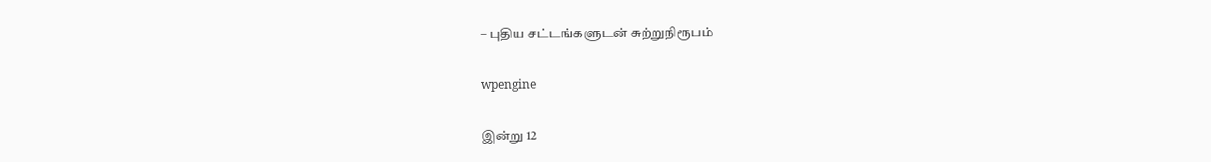– புதிய சட்டங்களுடன் சுற்றுநிரூபம்

wpengine

இன்று 12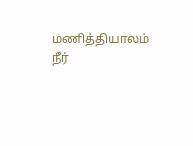மணித்தியாலம் நீர்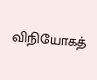விநியோகத்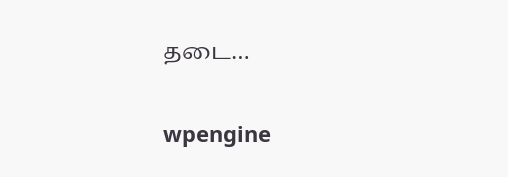தடை…

wpengine